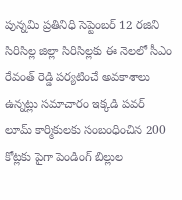పున్నమి ప్రతినిధి సెప్టెంబర్ 12 రజిని సిరిసిల్ల జిల్లా సిరిసిల్లకు ఈ నెలలో సీఎం రేవంత్ రెడ్డి పర్యటించే అవకాశాలు ఉన్నట్లు సమాచారం ఇక్కడి పవర్ లూమ్ కార్మికులకు సంబంధించిన 200 కోట్లకు పైగా పెండింగ్ బిల్లుల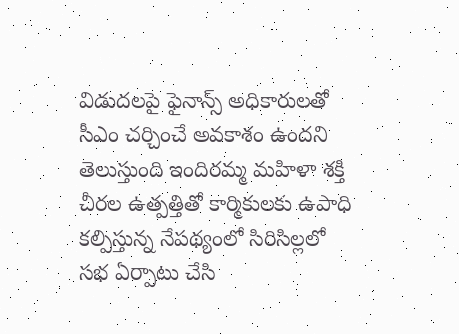విడుదలపై ఫైనాన్స్ అధికారులతో సీఎం చర్చించే అవకాశం ఉందని తెలుస్తుంది ఇందిరమ్మ మహిళా శక్తి చీరల ఉత్పత్తితో కార్మికులకు ఉపాధి కల్పిస్తున్న నేపథ్యంలో సిరిసిల్లలో సభ ఏర్పాటు చేసి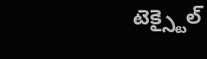టెక్స్టైల్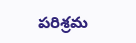పరిశ్రమ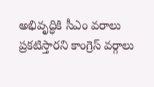అభివృద్ధికి సీఎం వరాలు ప్రకటిస్తారని కాంగ్రెస్ వర్గాలు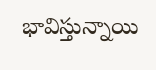భావిస్తున్నాయి